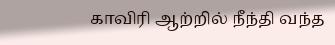காவிரி ஆற்றில் நீந்தி வந்த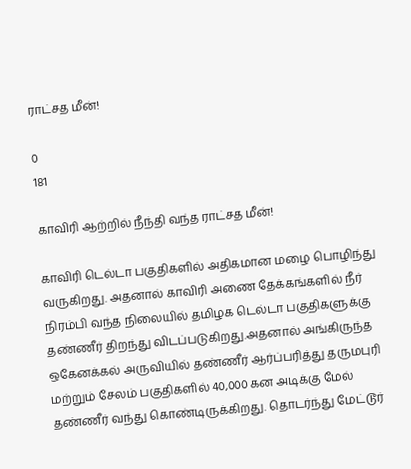ராட்சத மீன்!

0
181

காவிரி ஆற்றில் நீந்தி வந்த ராட்சத மீன்!

காவிரி டெல்டா பகுதிகளில் அதிகமான மழை பொழிந்து வருகிறது. அதனால் காவிரி அணை தேக்கங்களில் நீர் நிரம்பி வந்த நிலையில் தமிழக டெல்டா பகுதிகளுக்கு தண்ணீர் திறந்து விடப்படுகிறது.அதனால் அங்கிருந்த ஒகேனக்கல் அருவியில் தண்ணீர் ஆர்ப்பரித்து தருமபுரி மற்றும் சேலம் பகுதிகளில் 40,000 கன அடிக்கு மேல் தண்ணீர் வந்து கொண்டிருக்கிறது. தொடர்ந்து மேட்டூர்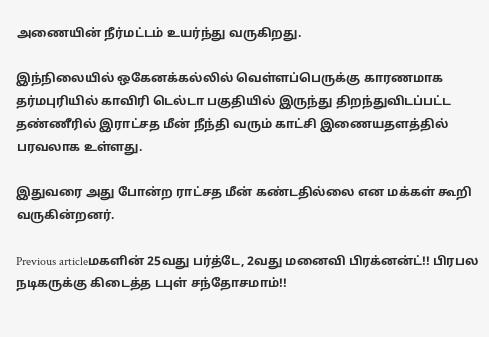அணையின் நீர்மட்டம் உயர்ந்து வருகிறது.

இந்நிலையில் ஒகேனக்கல்லில் வெள்ளப்பெருக்கு காரணமாக தர்மபுரியில் காவிரி டெல்டா பகுதியில் இருந்து திறந்துவிடப்பட்ட தண்ணீரில் இராட்சத மீன் நீந்தி வரும் காட்சி இணையதளத்தில் பரவலாக உள்ளது.

இதுவரை அது போன்ற ராட்சத மீன் கண்டதில்லை என மக்கள் கூறி வருகின்றனர்.

Previous articleமகளின் 25வது பர்த்டே, 2வது மனைவி பிரக்னன்ட்!! பிரபல நடிகருக்கு கிடைத்த டபுள் சந்தோசமாம்!!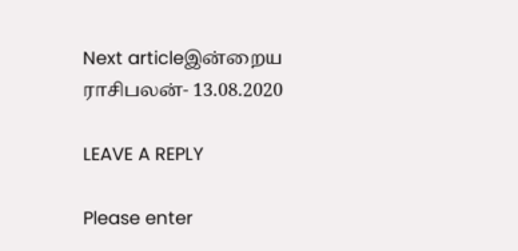Next articleஇன்றைய ராசிபலன்- 13.08.2020

LEAVE A REPLY

Please enter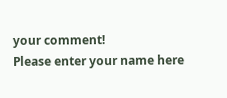your comment!
Please enter your name here